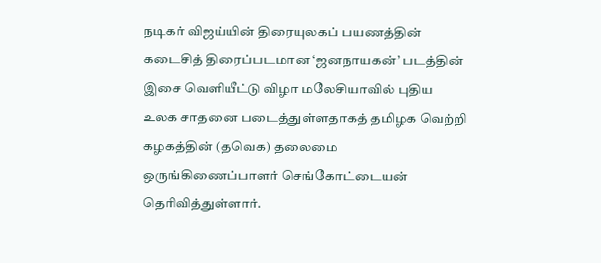நடிகர் விஜய்யின் திரையுலகப் பயணத்தின் கடைசித் திரைப்படமான ‘ஜனநாயகன்’ படத்தின் இசை வெளியீட்டு விழா மலேசியாவில் புதிய உலக சாதனை படைத்துள்ளதாகத் தமிழக வெற்றி கழகத்தின் (தவெக) தலைமை ஒருங்கிணைப்பாளர் செங்கோட்டையன் தெரிவித்துள்ளார்.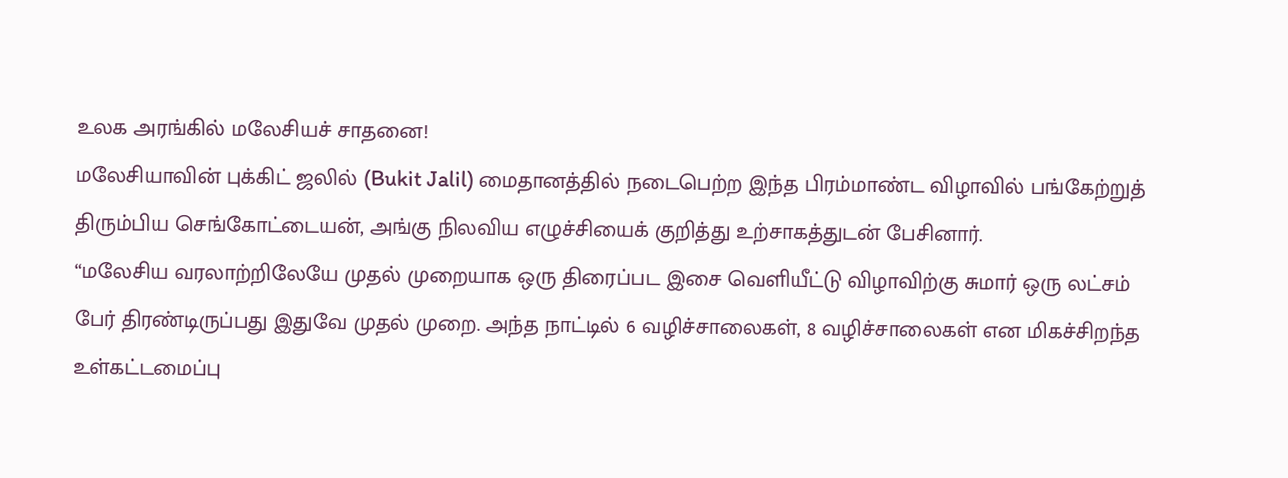உலக அரங்கில் மலேசியச் சாதனை!
மலேசியாவின் புக்கிட் ஜலில் (Bukit Jalil) மைதானத்தில் நடைபெற்ற இந்த பிரம்மாண்ட விழாவில் பங்கேற்றுத் திரும்பிய செங்கோட்டையன், அங்கு நிலவிய எழுச்சியைக் குறித்து உற்சாகத்துடன் பேசினார்.
“மலேசிய வரலாற்றிலேயே முதல் முறையாக ஒரு திரைப்பட இசை வெளியீட்டு விழாவிற்கு சுமார் ஒரு லட்சம் பேர் திரண்டிருப்பது இதுவே முதல் முறை. அந்த நாட்டில் 6 வழிச்சாலைகள், 8 வழிச்சாலைகள் என மிகச்சிறந்த உள்கட்டமைப்பு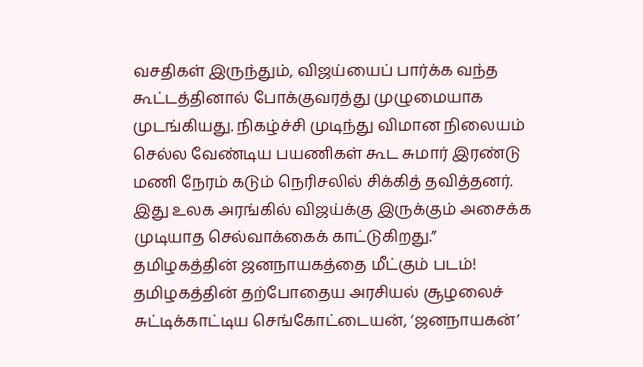வசதிகள் இருந்தும், விஜய்யைப் பார்க்க வந்த கூட்டத்தினால் போக்குவரத்து முழுமையாக முடங்கியது. நிகழ்ச்சி முடிந்து விமான நிலையம் செல்ல வேண்டிய பயணிகள் கூட சுமார் இரண்டு மணி நேரம் கடும் நெரிசலில் சிக்கித் தவித்தனர். இது உலக அரங்கில் விஜய்க்கு இருக்கும் அசைக்க முடியாத செல்வாக்கைக் காட்டுகிறது.”
தமிழகத்தின் ஜனநாயகத்தை மீட்கும் படம்!
தமிழகத்தின் தற்போதைய அரசியல் சூழலைச் சுட்டிக்காட்டிய செங்கோட்டையன், ‘ஜனநாயகன்’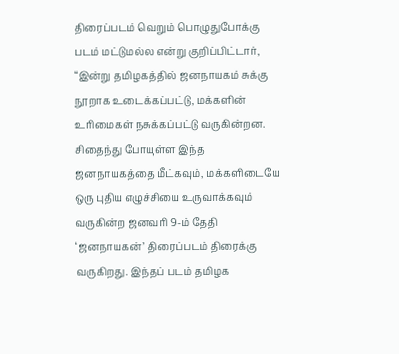திரைப்படம் வெறும் பொழுதுபோக்கு படம் மட்டுமல்ல என்று குறிப்பிட்டார்,
“இன்று தமிழகத்தில் ஜனநாயகம் சுக்கு நூறாக உடைக்கப்பட்டு, மக்களின் உரிமைகள் நசுக்கப்பட்டு வருகின்றன. சிதைந்து போயுள்ள இந்த ஜனநாயகத்தை மீட்கவும், மக்களிடையே ஒரு புதிய எழுச்சியை உருவாக்கவும் வருகின்ற ஜனவரி 9-ம் தேதி ‘ஜனநாயகன்’ திரைப்படம் திரைக்கு வருகிறது. இந்தப் படம் தமிழக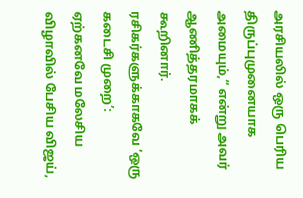அரசியலில் ஒரு பெரிய திருப்புமுனையாக அமையும்,” என்று அவர் ஆணித்தரமாகக் கூறினார்.
ரசிகர்களுக்காகவே ‘ஒரு கடைசி முறை’:
ஏற்கனவே மலேசிய விழாவில் பேசிய விஜய்,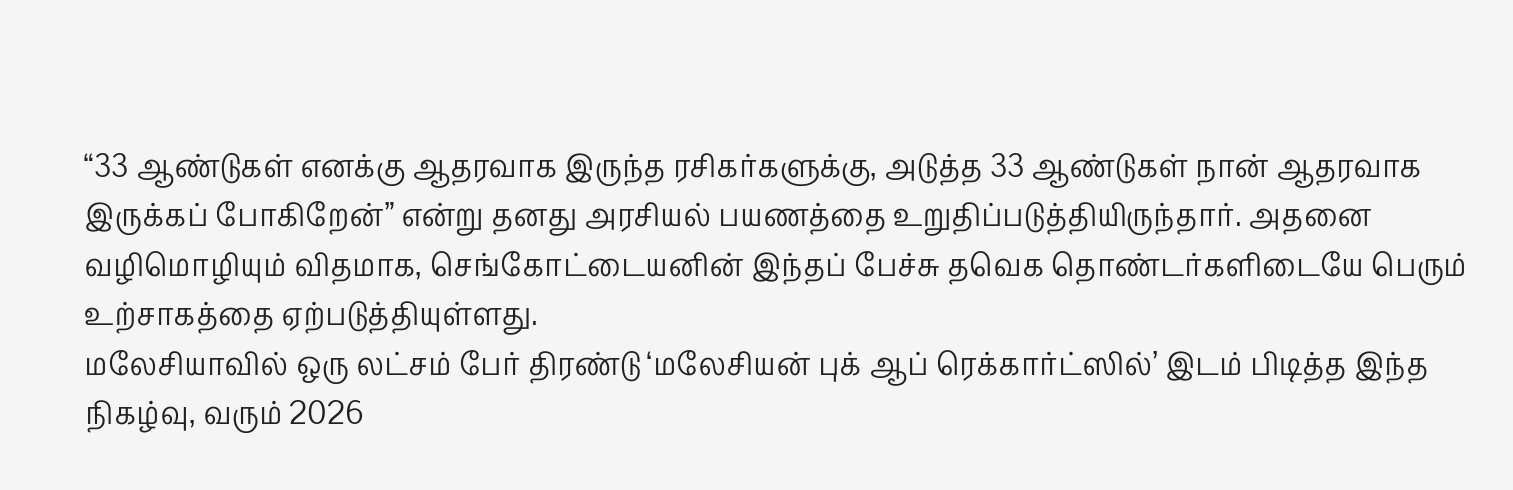“33 ஆண்டுகள் எனக்கு ஆதரவாக இருந்த ரசிகர்களுக்கு, அடுத்த 33 ஆண்டுகள் நான் ஆதரவாக இருக்கப் போகிறேன்” என்று தனது அரசியல் பயணத்தை உறுதிப்படுத்தியிருந்தார். அதனை வழிமொழியும் விதமாக, செங்கோட்டையனின் இந்தப் பேச்சு தவெக தொண்டர்களிடையே பெரும் உற்சாகத்தை ஏற்படுத்தியுள்ளது.
மலேசியாவில் ஒரு லட்சம் பேர் திரண்டு ‘மலேசியன் புக் ஆப் ரெக்கார்ட்ஸில்’ இடம் பிடித்த இந்த நிகழ்வு, வரும் 2026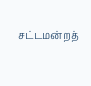சட்டமன்றத்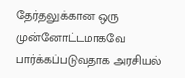தேர்தலுக்கான ஒரு முன்னோட்டமாகவே பார்க்கப்படுவதாக அரசியல்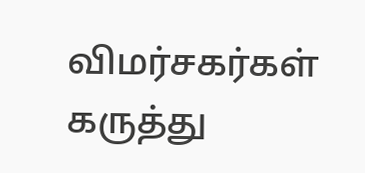விமர்சகர்கள் கருத்து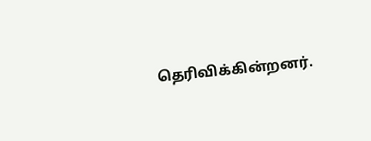தெரிவிக்கின்றனர்.